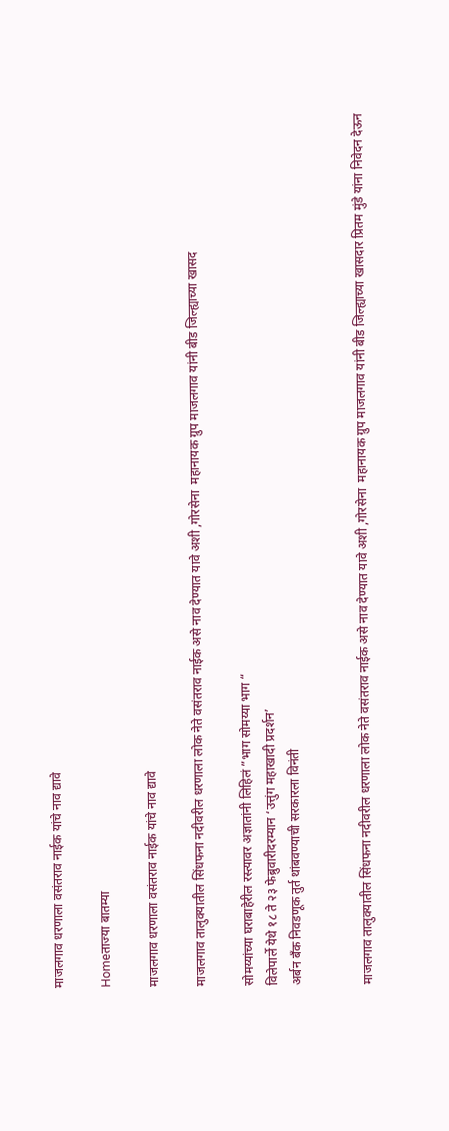माजलगाव धरणाला वसंतराव नाईक यांचे नाव द्यावे

Homeताज्या बातम्या

माजलगाव धरणाला वसंतराव नाईक यांचे नाव द्यावे

माजलगाव तालुक्यातील सिंधफना नदीवरील धरणाला लोक नेते वसंतराव नाईक असे नाव देण्यात यावे अशी ,गोरसेना  महानायक ग्रुप माजलगाव यांनी बीड जिल्ह्याच्या खासद

सोमय्यांच्या घराबाहेरील रस्त्यावर अज्ञातांनी लिहिलं ”भाग सोमय्या भाग “
विलेपार्ले येथे १८ ते २३ फेब्रुवारीदरम्यान ‘उत्तुंग महाखादी प्रदर्शन’
अर्बन बँक निवडणूक तुर्त थांबवण्याची सरकारला विनंती


माजलगाव तालुक्यातील सिंधफना नदीवरील धरणाला लोक नेते वसंतराव नाईक असे नाव देण्यात यावे अशी ,गोरसेना  महानायक ग्रुप माजलगाव यांनी बीड जिल्ह्याच्या खासदार प्रितम मुंडे यांना निवेदन देऊन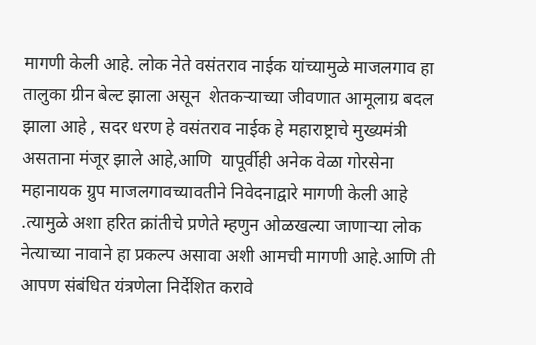मागणी केली आहे. लोक नेते वसंतराव नाईक यांच्यामुळे माजलगाव हा तालुका ग्रीन बेल्ट झाला असून  शेतकऱ्याच्या जीवणात आमूलाग्र बदल झाला आहे , सदर धरण हे वसंतराव नाईक हे महाराष्ट्राचे मुख्यमंत्री असताना मंजूर झाले आहे,आणि  यापूर्वीही अनेक वेळा गोरसेना महानायक ग्रुप माजलगावच्यावतीने निवेदनाद्वारे मागणी केली आहे .त्यामुळे अशा हरित क्रांतीचे प्रणेते म्हणुन ओळखल्या जाणाऱ्या लोक नेत्याच्या नावाने हा प्रकल्प असावा अशी आमची मागणी आहे.आणि ती आपण संबंधित यंत्रणेला निर्देशित करावे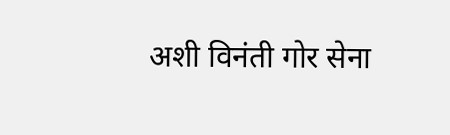अशी विनंती गोर सेना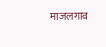माजलगाव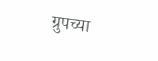ग्रुपच्या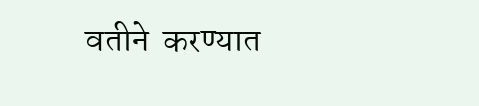वतीने  करण्यात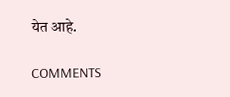येत आहे.

COMMENTS